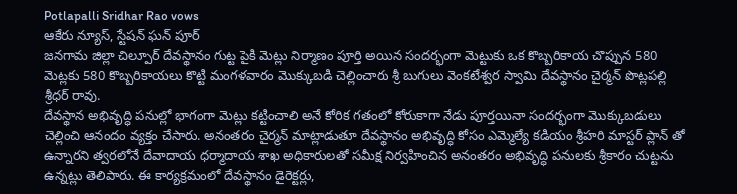Potlapalli Sridhar Rao vows
ఆకేరు న్యూస్, స్టేషన్ ఘన్ పూర్
జనగామ జిల్లా చిల్పూర్ దేవస్థానం గుట్ట పైకి మెట్లు నిర్మాణం పూర్తి అయిన సందర్భంగా మెట్టుకు ఒక కొబ్బరికాయ చొప్పున 580 మెట్లకు 580 కొబ్బరికాయలు కొట్టి మంగళవారం మొక్కుబడి చెల్లించారు శ్రీ బుగులు వెంకటేశ్వర స్వామి దేవస్థానం చైర్మన్ పొట్లపల్లి శ్రీధర్ రావు.
దేవస్థాన అభివృద్ధి పనుల్లో భాగంగా మెట్లు కట్టించాలి అనే కోరిక గతంలో కోరుకాగా నేడు పూర్తయినా సందర్భంగా మొక్కుబడులు చెల్లించి ఆనందం వ్యక్తం చేసారు. అనంతరం చైర్మన్ మాట్లాడుతూ దేవస్థానం అభివృద్ధి కోసం ఎమ్మెల్యే కడియం శ్రీహరి మాస్టర్ ప్లాన్ తో ఉన్నారని త్వరలోనే దేవాదాయ ధర్మాదాయ శాఖ అధికారులతో సమీక్ష నిర్వహించిన అనంతరం అభివృద్ధి పనులకు శ్రీకారం చుట్టను ఉన్నట్లు తెలిపారు. ఈ కార్యక్రమంలో దేవస్థానం డైరెక్టర్లు,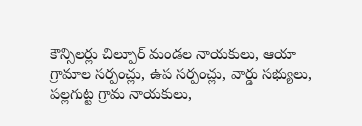కౌన్సిలర్లు చిల్పూర్ మండల నాయకులు, ఆయా గ్రామాల సర్పంచ్లు, ఉప సర్పంచ్లు, వార్డు సభ్యులు, పల్లగుట్ట గ్రామ నాయకులు,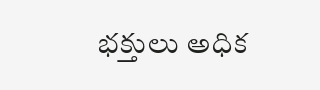భక్తులు అధిక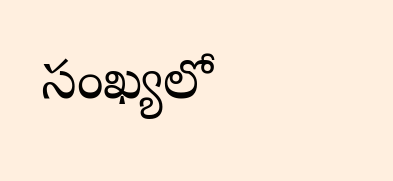సంఖ్యలో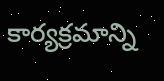కార్యక్రమాన్ని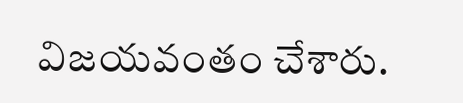విజయవంతం చేశారు.